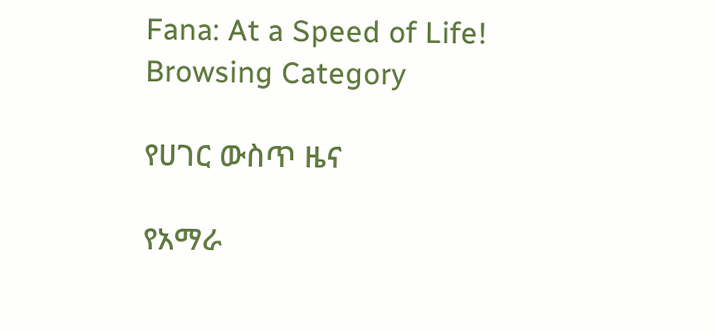Fana: At a Speed of Life!
Browsing Category

የሀገር ውስጥ ዜና

የአማራ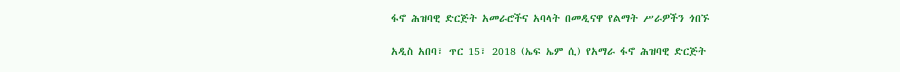ፋኖ ሕዝባዊ ድርጅት አመራሮችና አባላት በመዲናዋ የልማት ሥራዎችን ጎበኙ

አዲስ አበባ፣ ጥር 15፣ 2018 (ኤፍ ኤም ሲ) የአማራ ፋኖ ሕዝባዊ ድርጅት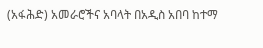(አፋሕድ) አመራሮችና አባላት በአዲስ አበባ ከተማ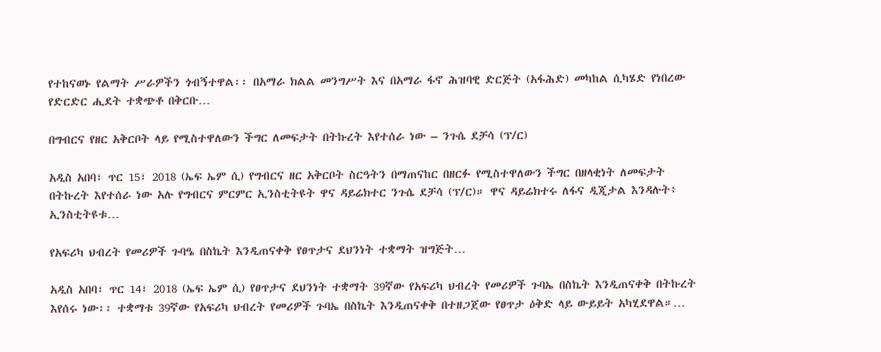የተከናወኑ የልማት ሥራዎችን ጎብኝተዋል፡፡ በአማራ ክልል መንግሥት እና በአማራ ፋኖ ሕዝባዊ ድርጅት (አፋሕድ) መካከል ሲካሄድ የነበረው የድርድር ሒደት ተቋጭቶ በቅርቡ…

በግብርና የዘር አቅርቦት ላይ የሚስተዋለውን ችግር ለመፍታት በትኩረት እየተሰራ ነው – ንጉሴ ደቻሳ (ፕ/ር)

አዲስ አበባ፣ ጥር 15፣ 2018 (ኤፍ ኤም ሲ) የግብርና ዘር አቅርቦት ስርዓትን በማጠናከር በዘርፉ የሚስተዋለውን ችግር በዘላቂነት ለመፍታት በትኩረት እየተሰራ ነው አሉ የግብርና ምርምር ኢንስቲትዩት ዋና ዳይሬክተር ንጉሴ ደቻሳ (ፕ/ር)። ዋና ዳይሬክተሩ ለፋና ዲጂታል እንዳሉት፥ ኢንስቲትዩቱ…

የአፍሪካ ህብረት የመሪዎች ጉባዔ በስኬት እንዲጠናቀቅ የፀጥታና ደህንነት ተቋማት ዝግጅት…

አዲስ አበባ፣ ጥር 14፣ 2018 (ኤፍ ኤም ሲ) የፀጥታና ደህንነት ተቋማት 39ኛው የአፍሪካ ህብረት የመሪዎች ጉባኤ በስኬት እንዲጠናቀቅ በትኩረት እየሰሩ ነው፡፡ ተቋማቱ 39ኛው የአፍሪካ ህብረት የመሪዎች ጉባኤ በስኬት እንዲጠናቀቅ በተዘጋጀው የፀጥታ ዕቅድ ላይ ውይይት አካሂደዋል።…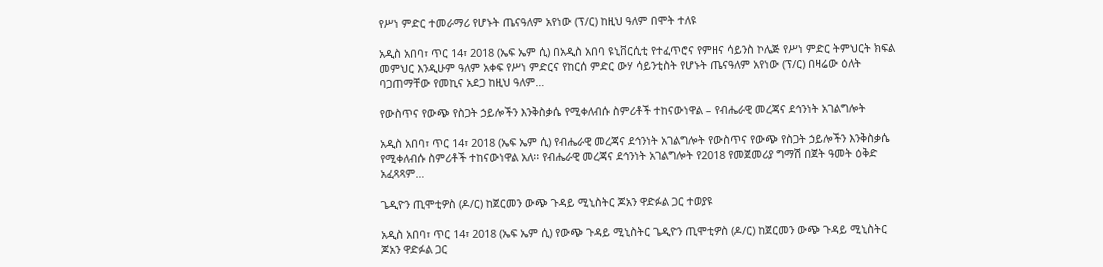የሥነ ምድር ተመራማሪ የሆኑት ጤናዓለም አየነው (ፕ/ር) ከዚህ ዓለም በሞት ተለዩ

አዲስ አበባ፣ ጥር 14፣ 2018 (ኤፍ ኤም ሲ) በአዲስ አበባ ዩኒቨርሲቲ የተፈጥሮና የምዘና ሳይንስ ኮሌጅ የሥነ ምድር ትምህርት ክፍል መምህር እንዲሁም ዓለም አቀፍ የሥነ ምድርና የከርሰ ምድር ውሃ ሳይንቲስት የሆኑት ጤናዓለም አየነው (ፕ/ር) በዛሬው ዕለት ባጋጠማቸው የመኪና አደጋ ከዚህ ዓለም…

የውስጥና የውጭ የስጋት ኃይሎችን እንቅስቃሴ የሚቀለብሱ ስምሪቶች ተከናውነዋል – የብሔራዊ መረጃና ደኅንነት አገልግሎት

አዲስ አበባ፣ ጥር 14፣ 2018 (ኤፍ ኤም ሲ) የብሔራዊ መረጃና ደኅንነት አገልግሎት የውስጥና የውጭ የስጋት ኃይሎችን እንቅስቃሴ የሚቀለብሱ ስምሪቶች ተከናውነዋል አለ፡፡ የብሔራዊ መረጃና ደኅንነት አገልግሎት የ2018 የመጀመሪያ ግማሽ በጀት ዓመት ዕቅድ አፈጻጻም…

ጌዲዮን ጢሞቲዎስ (ዶ/ር) ከጀርመን ውጭ ጉዳይ ሚኒስትር ጆአን ዋድፉል ጋር ተወያዩ

አዲስ አበባ፣ ጥር 14፣ 2018 (ኤፍ ኤም ሲ) የውጭ ጉዳይ ሚኒስትር ጌዲዮን ጢሞቲዎስ (ዶ/ር) ከጀርመን ውጭ ጉዳይ ሚኒስትር ጆአን ዋድፉል ጋር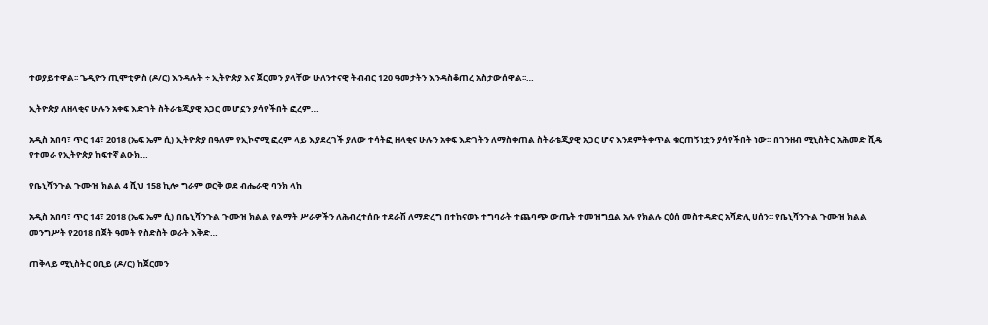ተወያይተዋል፡፡ ጌዲዮን ጢሞቲዎስ (ዶ/ር) እንዳሉት ÷ ኢትዮጵያ እና ጀርመን ያላቸው ሁለንተናዊ ትብብር 120 ዓመታትን እንዳስቆጠረ አስታውሰዋል፡፡…

ኢትዮጵያ ለዘላቂና ሁሉን አቀፍ እድገት ስትራቴጂያዊ አጋር መሆኗን ያሳየችበት ፎረም…

አዲስ አበባ፣ ጥር 14፣ 2018 (ኤፍ ኤም ሲ) ኢትዮጵያ በዓለም የኢኮኖሚ ፎረም ላይ እያደረገች ያለው ተሳትፎ ዘላቂና ሁሉን አቀፍ እድገትን ለማስቀጠል ስትራቴጂያዊ አጋር ሆና እንደምትቀጥል ቁርጠኝነቷን ያሳየችበት ነው፡፡ በገንዘብ ሚኒስትር አሕመድ ሺዴ የተመራ የኢትዮጵያ ከፍተኛ ልዑክ…

የቤኒሻንጉል ጉሙዝ ክልል 4 ሺህ 158 ኪሎ ግራም ወርቅ ወደ ብሔራዊ ባንክ ላከ

አዲስ አበባ፣ ጥር 14፣ 2018 (ኤፍ ኤም ሲ) በቤኒሻንጉል ጉሙዝ ክልል የልማት ሥራዎችን ለሕብረተሰቡ ተደራሽ ለማድረግ በተከናወኑ ተግባራት ተጨባጭ ውጤት ተመዝግቧል አሉ የክልሉ ርዕሰ መስተዳድር አሻድሊ ሀሰን፡፡ የቤኒሻንጉል ጉሙዝ ክልል መንግሥት የ2018 በጀት ዓመት የስድስት ወራት እቅድ…

ጠቅላይ ሚኒስትር ዐቢይ (ዶ/ር) ከጀርመን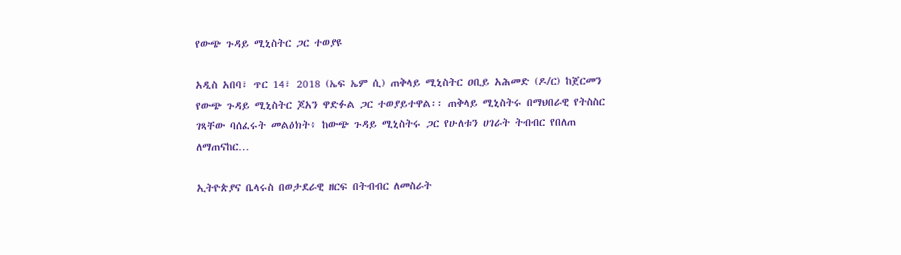የውጭ ጉዳይ ሚኒስትር ጋር ተወያዩ

አዲስ አበባ፣ ጥር 14፣ 2018 (ኤፍ ኤም ሲ) ጠቅላይ ሚኒስትር ዐቢይ አሕመድ (ዶ/ር) ከጀርመን የውጭ ጉዳይ ሚኒስትር ጆአን ዋድፉል ጋር ተወያይተዋል፡፡ ጠቅላይ ሚኒስትሩ በማህበራዊ የትስስር ገጻቸው ባሰፈሩት መልዕክት፥ ከውጭ ጉዳይ ሚኒስትሩ ጋር የሁለቱን ሀገራት ትብብር የበለጠ ለማጠናከር…

ኢትዮጵያና ቤላሩስ በወታደራዊ ዘርፍ በትብብር ለመስራት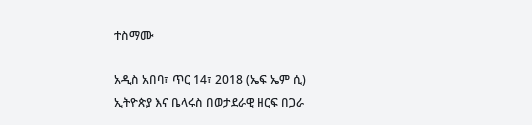ተስማሙ

አዲስ አበባ፣ ጥር 14፣ 2018 (ኤፍ ኤም ሲ) ኢትዮጵያ እና ቤላሩስ በወታደራዊ ዘርፍ በጋራ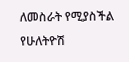ለመስራት የሚያስችል የሁለትዮሽ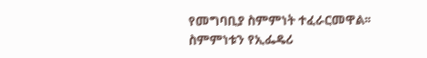የመግባቢያ ስምምነት ተፈራርመዋል፡፡ ስምምነቱን የኢፌዴሪ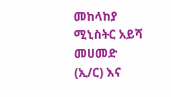መከላከያ ሚኒስትር አይሻ መሀመድ (ኢ/ር) እና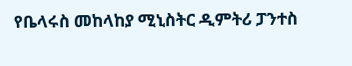የቤላሩስ መከላከያ ሚኒስትር ዲምትሪ ፓንተስ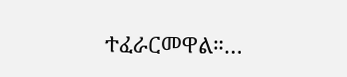ተፈራርመዋል።…